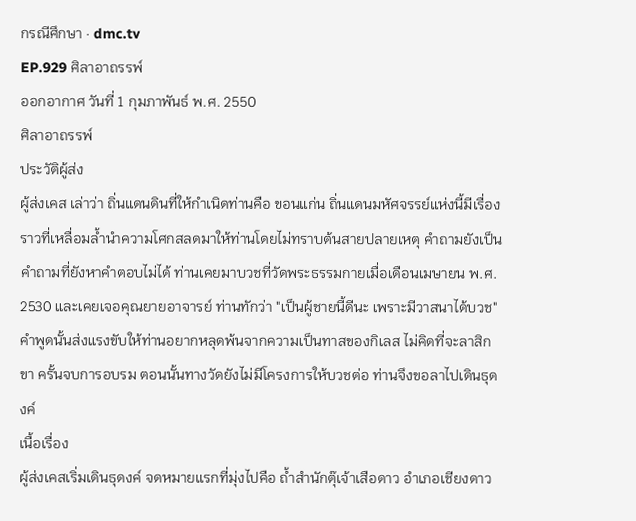กรณีศึกษา · dmc.tv
EP.929 ศิลาอาถรรพ์
ออกอากาศ วันที่ 1 กุมภาพันธ์ พ.ศ. 2550
ศิลาอาถรรพ์
ประวัติผู้ส่ง
ผู้ส่งเคส เล่าว่า ถิ่นแดนดินที่ให้กำเนิดท่านคือ ขอนแก่น ถิ่นแดนมหัศจรรย์แห่งนี้มีเรื่องราวที่เหลื่อมล้ำนำความโศกสลดมาให้ท่านโดยไม่ทราบต้นสายปลายเหตุ คำถามยังเป็นคำถามที่ยังหาคำตอบไม่ได้ ท่านเคยมาบวชที่วัดพระธรรมกายเมื่อเดือนเมษายน พ.ศ. 2530 และเคยเจอคุณยายอาจารย์ ท่านทักว่า "เป็นผู้ชายนี้ดีนะ เพราะมีวาสนาได้บวช" คำพูดนั้นส่งแรงขับให้ท่านอยากหลุดพ้นจากความเป็นทาสของกิเลส ไม่คิดที่จะลาสิกขา ครั้นจบการอบรม ตอนนั้นทางวัดยังไม่มีโครงการให้บวชต่อ ท่านจึงขอลาไปเดินธุดงค์
เนื้อเรื่อง
ผู้ส่งเคสเริ่มเดินธุดงค์ จดหมายแรกที่มุ่งไปคือ ถ้ำสำนักตุ๊เจ้าเสือดาว อำเภอเชียงดาว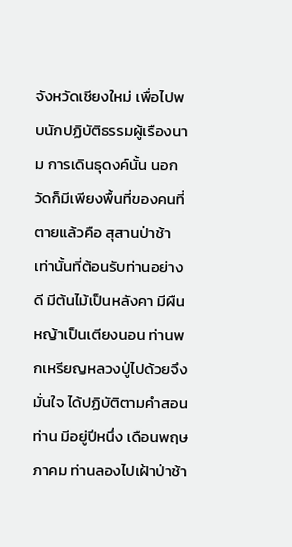จังหวัดเชียงใหม่ เพื่อไปพบนักปฏิบัติธรรมผู้เรืองนาม การเดินธุดงค์นั้น นอกวัดก็มีเพียงพื้นที่ของคนที่ตายแล้วคือ สุสานป่าช้าเท่านั้นที่ต้อนรับท่านอย่างดี มีต้นไม้เป็นหลังคา มีผืนหญ้าเป็นเตียงนอน ท่านพกเหรียญหลวงปู่ไปด้วยจึงมั่นใจ ได้ปฏิบัติตามคำสอนท่าน มีอยู่ปีหนึ่ง เดือนพฤษภาคม ท่านลองไปเฝ้าป่าช้า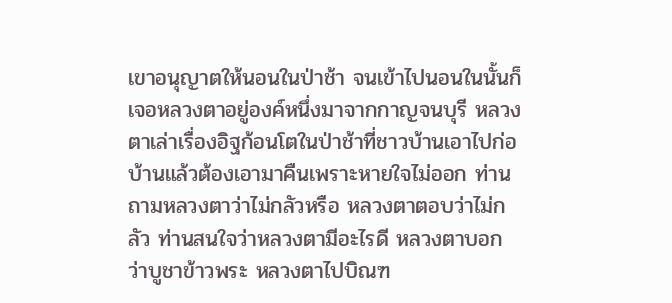เขาอนุญาตให้นอนในป่าช้า จนเข้าไปนอนในนั้นก็เจอหลวงตาอยู่องค์หนึ่งมาจากกาญจนบุรี หลวงตาเล่าเรื่องอิฐก้อนโตในป่าช้าที่ชาวบ้านเอาไปก่อบ้านแล้วต้องเอามาคืนเพราะหายใจไม่ออก ท่านถามหลวงตาว่าไม่กลัวหรือ หลวงตาตอบว่าไม่กลัว ท่านสนใจว่าหลวงตามีอะไรดี หลวงตาบอกว่าบูชาข้าวพระ หลวงตาไปบิณฑ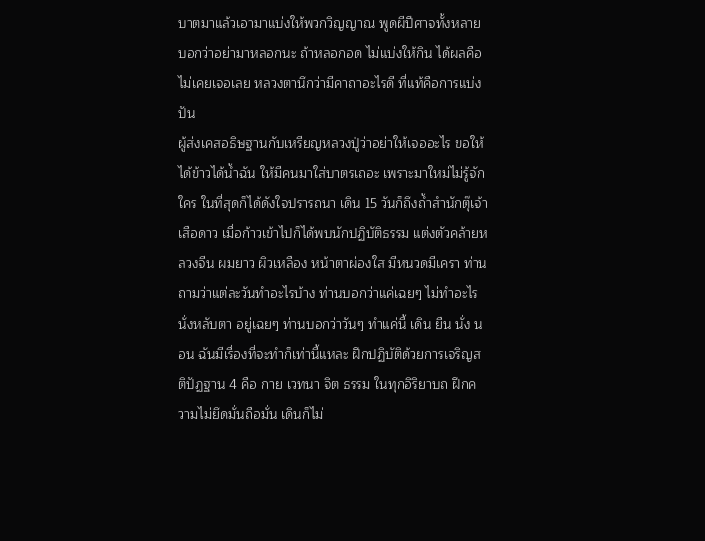บาตมาแล้วเอามาแบ่งให้พวกวิญญาณ พูดผีปีศาจทั้งหลาย บอกว่าอย่ามาหลอกนะ ถ้าหลอกอด ไม่แบ่งให้กิน ได้ผลคือไม่เคยเจอเลย หลวงตานึกว่ามีคาถาอะไรดี ที่แท้คือการแบ่งปัน
ผู้ส่งเคสอธิษฐานกับเหรียญหลวงปู่ว่าอย่าให้เจออะไร ขอให้ได้ข้าวได้น้ำฉัน ให้มีคนมาใส่บาตรเถอะ เพราะมาใหม่ไม่รู้จักใคร ในที่สุดก็ได้ดังใจปรารถนา เดิน 15 วันก็ถึงถ้ำสำนักตุ๊เจ้าเสือดาว เมื่อก้าวเข้าไปก็ได้พบนักปฏิบัติธรรม แต่งตัวคล้ายหลวงจีน ผมยาว ผิวเหลือง หน้าตาผ่องใส มีหนวดมีเครา ท่านถามว่าแต่ละวันทำอะไรบ้าง ท่านบอกว่าแค่เฉยๆ ไม่ทำอะไร นั่งหลับตา อยู่เฉยๆ ท่านบอกว่าวันๆ ทำแค่นี้ เดิน ยืน นั่ง นอน ฉันมีเรื่องที่จะทำก็เท่านี้แหละ ฝึกปฏิบัติด้วยการเจริญสติปัฏฐาน 4 คือ กาย เวทนา จิต ธรรม ในทุกอิริยาบถ ฝึกความไม่ยึดมั่นถือมั่น เดินก็ไม่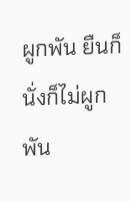ผูกพัน ยืนก็นั่งก็ไม่ผูกพัน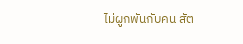ไม่ผูกพันกับคน สัต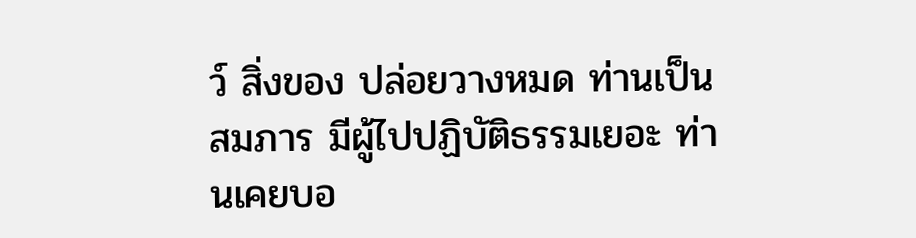ว์ สิ่งของ ปล่อยวางหมด ท่านเป็นสมภาร มีผู้ไปปฏิบัติธรรมเยอะ ท่านเคยบอ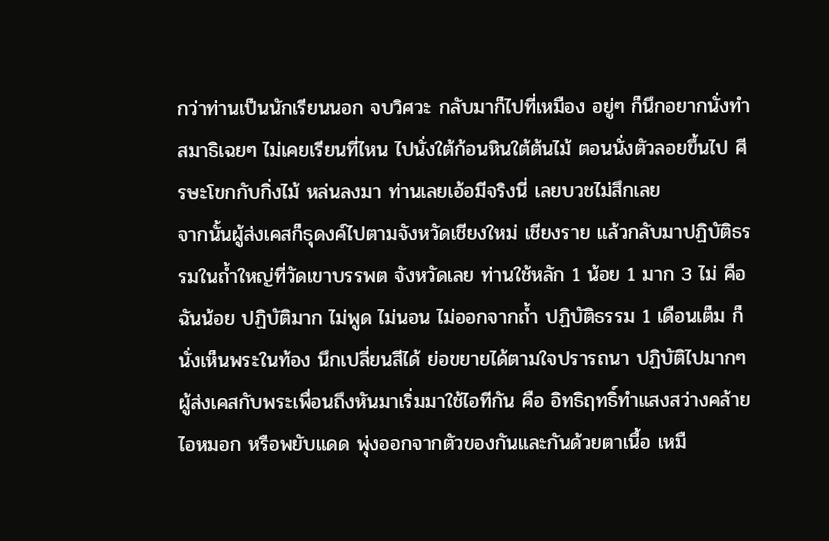กว่าท่านเป็นนักเรียนนอก จบวิศวะ กลับมาก็ไปที่เหมือง อยู่ๆ ก็นึกอยากนั่งทำสมาธิเฉยๆ ไม่เคยเรียนที่ไหน ไปนั่งใต้ก้อนหินใต้ต้นไม้ ตอนนั่งตัวลอยขึ้นไป ศีรษะโขกกับกิ่งไม้ หล่นลงมา ท่านเลยเอ้อมีจริงนี่ เลยบวชไม่สึกเลย
จากนั้นผู้ส่งเคสก็ธุดงค์ไปตามจังหวัดเชียงใหม่ เชียงราย แล้วกลับมาปฏิบัติธรรมในถ้ำใหญ่ที่วัดเขาบรรพต จังหวัดเลย ท่านใช้หลัก 1 น้อย 1 มาก 3 ไม่ คือ ฉันน้อย ปฏิบัติมาก ไม่พูด ไม่นอน ไม่ออกจากถ้ำ ปฏิบัติธรรม 1 เดือนเต็ม ก็นั่งเห็นพระในท้อง นึกเปลี่ยนสีได้ ย่อขยายได้ตามใจปรารถนา ปฏิบัติไปมากๆ ผู้ส่งเคสกับพระเพื่อนถึงหันมาเริ่มมาใช้ไอทีกัน คือ อิทธิฤทธิ์ทำแสงสว่างคล้ายไอหมอก หรือพยับแดด พุ่งออกจากตัวของกันและกันด้วยตาเนื้อ เหมื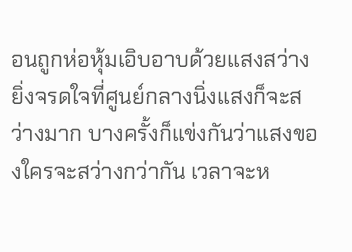อนถูกห่อหุ้มเอิบอาบด้วยแสงสว่าง ยิ่งจรดใจที่ศูนย์กลางนิ่งแสงก็จะสว่างมาก บางครั้งก็แข่งกันว่าแสงของใครจะสว่างกว่ากัน เวลาจะห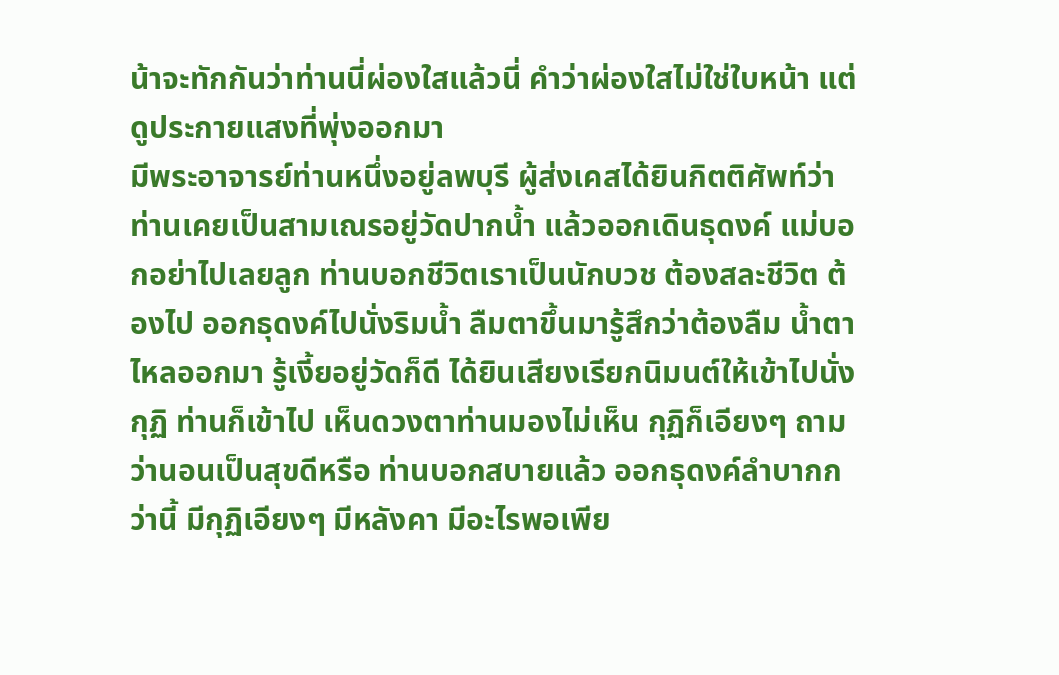น้าจะทักกันว่าท่านนี่ผ่องใสแล้วนี่ คำว่าผ่องใสไม่ใช่ใบหน้า แต่ดูประกายแสงที่พุ่งออกมา
มีพระอาจารย์ท่านหนึ่งอยู่ลพบุรี ผู้ส่งเคสได้ยินกิตติศัพท์ว่าท่านเคยเป็นสามเณรอยู่วัดปากน้ำ แล้วออกเดินธุดงค์ แม่บอกอย่าไปเลยลูก ท่านบอกชีวิตเราเป็นนักบวช ต้องสละชีวิต ต้องไป ออกธุดงค์ไปนั่งริมน้ำ ลืมตาขึ้นมารู้สึกว่าต้องลืม น้ำตาไหลออกมา รู้เงี้ยอยู่วัดก็ดี ได้ยินเสียงเรียกนิมนต์ให้เข้าไปนั่งกุฏิ ท่านก็เข้าไป เห็นดวงตาท่านมองไม่เห็น กุฏิก็เอียงๆ ถามว่านอนเป็นสุขดีหรือ ท่านบอกสบายแล้ว ออกธุดงค์ลำบากกว่านี้ มีกุฏิเอียงๆ มีหลังคา มีอะไรพอเพีย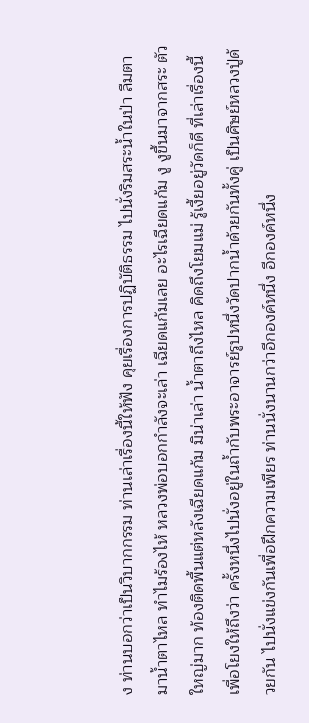ง ท่านบอกว่าเป็นวิบากกรรม ท่านเล่าเรื่องนี้ให้ฟัง คุยเรื่องการปฏิบัติธรรม ไปนั่งริมสระน้ำในป่า ลืมตามาน้ำตาไหล ทำไมร้องไห้ หลวงพ่อบอกกำลังจะเล่า เฉียดแก้มเลย อะไรเฉียดแก้ม งู งูขึ้นมาจากสระ ตัวใหญ่มาก ท้องติดพื้นแต่หลังเฉียดแก้ม มิน่าเล่า น้ำตาถึงไหล คิดถึงโยมแม่ รู้เงี้ยอยู่วัดก็ดี ที่เล่าเรื่องนี้เพื่อโยงให้ถึงว่า ครั้งหนึ่งไปนั่งอยู่ในถ้ำกับพระอาจารย์รูปหนึ่งวัดปากน้ำด้วยกันทั้งคู่ เป็นศิษย์หลวงปู่ด้วยกัน ไปนั่งแข่งกันเพื่อฝึกความเพียร ท่านนั่งนานกว่าอีกองค์หนึ่ง อีกองค์หนึ่ง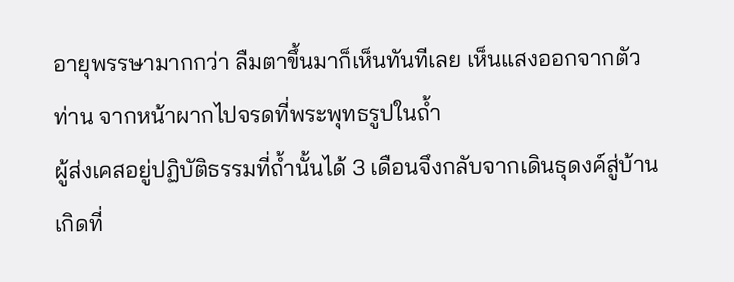อายุพรรษามากกว่า ลืมตาขึ้นมาก็เห็นทันทีเลย เห็นแสงออกจากตัวท่าน จากหน้าผากไปจรดที่พระพุทธรูปในถ้ำ
ผู้ส่งเคสอยู่ปฏิบัติธรรมที่ถ้ำนั้นได้ 3 เดือนจึงกลับจากเดินธุดงค์สู่บ้านเกิดที่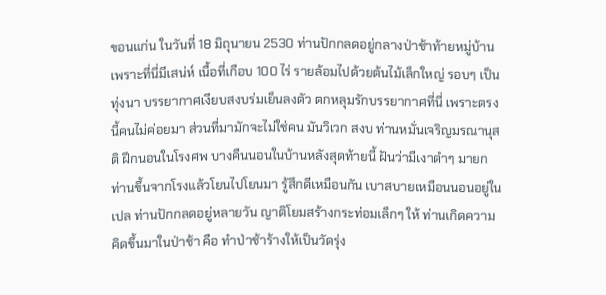ขอนแก่น ในวันที่ 18 มิถุนายน 2530 ท่านปักกลดอยู่กลางป่าช้าท้ายหมู่บ้าน เพราะที่นี่มีเสน่ห์ เนื้อที่เกือบ 100 ไร่ รายล้อมไปด้วยต้นไม้เล็กใหญ่ รอบๆ เป็นทุ่งนา บรรยากาศเงียบสงบร่มเย็นลงตัว ตกหลุมรักบรรยากาศที่นี่ เพราะตรงนี้คนไม่ค่อยมา ส่วนที่มามักจะไม่ใช่คน มันวิเวก สงบ ท่านหมั่นเจริญมรณานุสติ ฝึกนอนในโรงศพ บางคืนนอนในบ้านหลังสุดท้ายนี้ ฝันว่ามีเงาดำๆ มายกท่านขึ้นจากโรงแล้วโยนไปโยนมา รู้สึกดีเหมือนกัน เบาสบายเหมือนนอนอยู่ในเปล ท่านปักกลดอยู่หลายวัน ญาติโยมสร้างกระท่อมเล็กๆ ให้ ท่านเกิดความคิดขึ้นมาในป่าช้า คือ ทำป่าช้าร้างให้เป็นวัดรุ่ง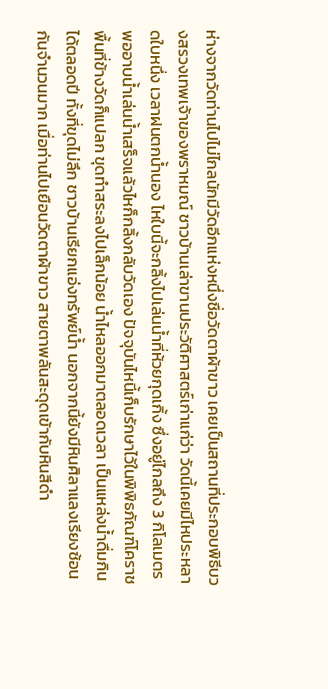ห่างจากวัดท่านไปไม่ไกลนักมีวัดอีกแห่งหนึ่งชื่อวัดตาผ้าขาว เคยเป็นสถานที่ประกอบพิธีบวงสรวงเทพเจ้าของพราหมณ์ ชาวบ้านเล่าขานประวัติศาสตร์เก่าแก่ว่า วัดนี้เคยมีไหประหลาดใบหนึ่ง เวลาฝนตกน้ำนอง ไหใบนี้จะกลิ้งไปเล่นน้ำที่ห้วยกุดเกิ้ง ซึ่งอยู่ไกลถึง 3 กิโลเมตร พออาบน้ำเล่นน้ำเสร็จแล้วไหก็กลิ้งกลับวัดเอง ปัจจุบันไหนี้เก็บรักษาไว้ในพิพิธภัณฑ์โคราช พื้นที่ข้างวัดก็แปลก ขุดทำสระลงไปเล็กน้อย น้ำไหลออกมาตลอดเวลา เป็นแหล่งน้ำดื่มกินได้ตลอดปี ทั้งที่ขุดไม่ลึก ชาวบ้านเรียกแอ่งทรัพย์น้ำ นอกจากนี้ยังมีหินศิลาแลงเรียงซ้อนกันจำนวนมาก เมื่อท่านไปเยือนวัดตาผ้าขาว สายตาพลันสะดุดเข้ากับหินสีดำ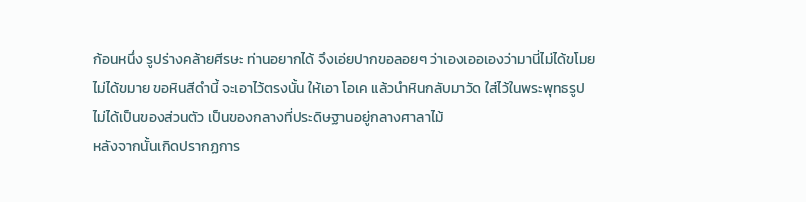ก้อนหนึ่ง รูปร่างคล้ายศีรษะ ท่านอยากได้ จึงเอ่ยปากขอลอยๆ ว่าเองเออเองว่ามานี่ไม่ได้ขโมย ไม่ได้ขมาย ขอหินสีดำนี้ จะเอาไว้ตรงนั้น ให้เอา โอเค แล้วนำหินกลับมาวัด ใส่ไว้ในพระพุทธรูป ไม่ได้เป็นของส่วนตัว เป็นของกลางที่ประดิษฐานอยู่กลางศาลาไม้
หลังจากนั้นเกิดปรากฏการ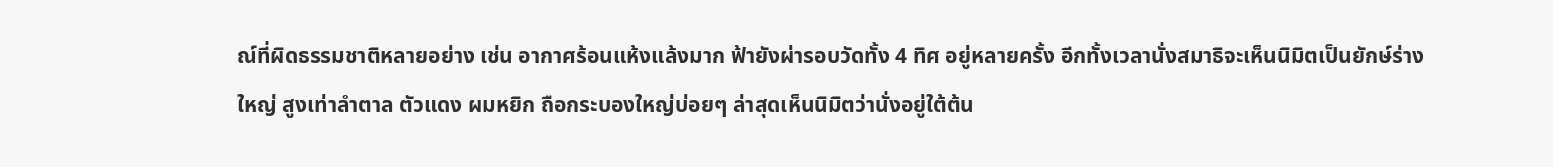ณ์ที่ผิดธรรมชาติหลายอย่าง เช่น อากาศร้อนแห้งแล้งมาก ฟ้ายังผ่ารอบวัดทั้ง 4 ทิศ อยู่หลายครั้ง อีกทั้งเวลานั่งสมาธิจะเห็นนิมิตเป็นยักษ์ร่างใหญ่ สูงเท่าลำตาล ตัวแดง ผมหยิก ถือกระบองใหญ่บ่อยๆ ล่าสุดเห็นนิมิตว่านั่งอยู่ใต้ต้น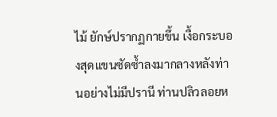ไม้ ยักษ์ปรากฏกายขึ้น เงื้อกระบองสุดแขนซัดซ้ำลงมากลางหลังท่านอย่างไม่มีปรานี ท่านปลิวลอยห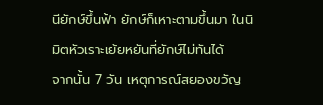นียักษ์ขึ้นฟ้า ยักษ์ก็เหาะตามขึ้นมา ในนิมิตหัวเราะเย้ยหยันที่ยักษ์ไม่ทันได้
จากนั้น 7 วัน เหตุการณ์สยองขวัญ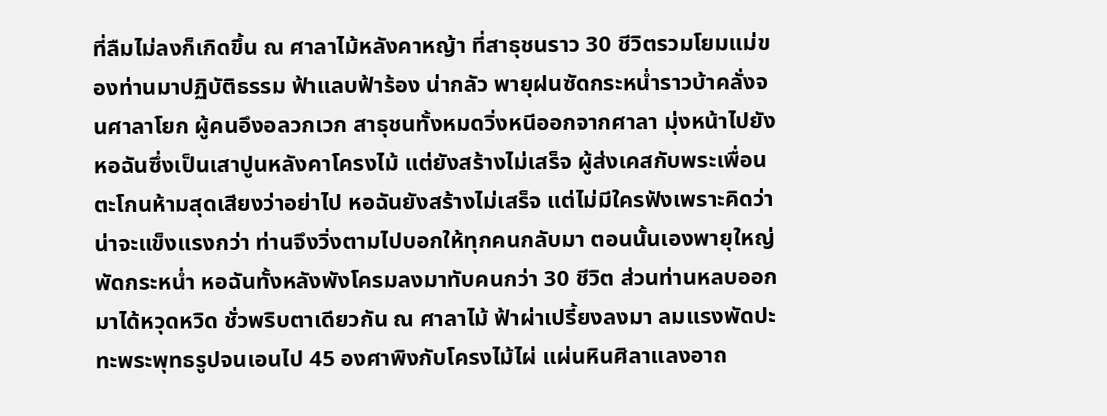ที่ลืมไม่ลงก็เกิดขึ้น ณ ศาลาไม้หลังคาหญ้า ที่สาธุชนราว 30 ชีวิตรวมโยมแม่ของท่านมาปฏิบัติธรรม ฟ้าแลบฟ้าร้อง น่ากลัว พายุฝนซัดกระหน่ำราวบ้าคลั่งจนศาลาโยก ผู้คนอึงอลวกเวก สาธุชนทั้งหมดวิ่งหนีออกจากศาลา มุ่งหน้าไปยังหอฉันซึ่งเป็นเสาปูนหลังคาโครงไม้ แต่ยังสร้างไม่เสร็จ ผู้ส่งเคสกับพระเพื่อนตะโกนห้ามสุดเสียงว่าอย่าไป หอฉันยังสร้างไม่เสร็จ แต่ไม่มีใครฟังเพราะคิดว่าน่าจะแข็งแรงกว่า ท่านจึงวิ่งตามไปบอกให้ทุกคนกลับมา ตอนนั้นเองพายุใหญ่พัดกระหน่ำ หอฉันทั้งหลังพังโครมลงมาทับคนกว่า 30 ชีวิต ส่วนท่านหลบออกมาได้หวุดหวิด ชั่วพริบตาเดียวกัน ณ ศาลาไม้ ฟ้าผ่าเปรี้ยงลงมา ลมแรงพัดปะทะพระพุทธรูปจนเอนไป 45 องศาพิงกับโครงไม้ไผ่ แผ่นหินศิลาแลงอาถ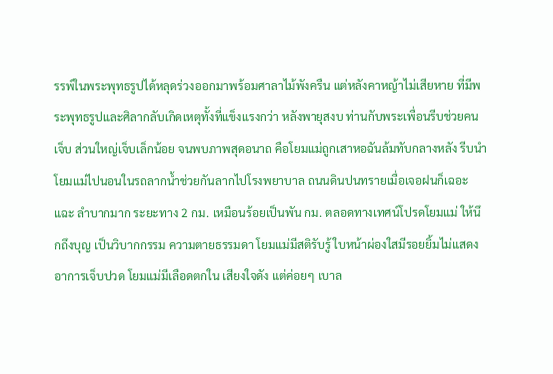รรพ์ในพระพุทธรูปได้หลุดร่วงออกมาพร้อมศาลาไม้พังครืน แต่หลังคาหญ้าไม่เสียหาย ที่มีพระพุทธรูปและศิลากลับเกิดเหตุทั้งที่แข็งแรงกว่า หลังพายุสงบ ท่านกับพระเพื่อนรีบช่วยคนเจ็บ ส่วนใหญ่เจ็บเล็กน้อย จนพบภาพสุดอนาถ คือโยมแม่ถูกเสาหอฉันล้มทับกลางหลัง รีบนำโยมแม่ไปนอนในรถลากน้ำช่วยกันลากไปโรงพยาบาล ถนนดินปนทรายเมื่อเจอฝนก็เฉอะแฉะ ลำบากมาก ระยะทาง 2 กม. เหมือนร้อยเป็นพัน กม. ตลอดทางเทศน์โปรดโยมแม่ ให้นึกถึงบุญ เป็นวิบากกรรม ความตายธรรมดา โยมแม่มีสติรับรู้ ใบหน้าผ่องใสมีรอยยิ้มไม่แสดงอาการเจ็บปวด โยมแม่มีเลือดตกใน เสียงใจดัง แต่ค่อยๆ เบาล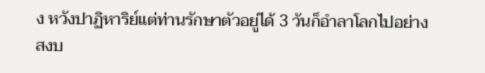ง หวังปาฏิหาริย์แต่ท่านรักษาตัวอยู่ได้ 3 วันก็อำลาโลกไปอย่างสงบ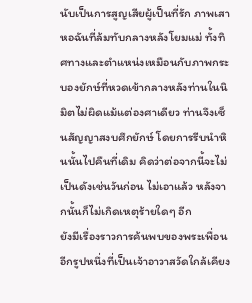นับเป็นการสูญเสียผู้เป็นที่รัก ภาพเสาหอฉันที่ล้มทับกลางหลังโยมแม่ ทั้งทิศทางและตำแหน่งเหมือนกับภาพกระบองยักษ์ที่หวดเข้ากลางหลังท่านในนิมิตไม่ผิดแม้แต่องศาเดียว ท่านจึงเซ็นสัญญาสงบศึกยักษ์ โดยการรีบนำหินนั้นไปคืนที่เดิม คิดว่าต่อจากนี้จะไม่เป็นดังเช่นวันก่อน ไม่เอาแล้ว หลังจากนั้นก็ไม่เกิดเหตุร้ายใดๆ อีก
ยังมีเรื่องราวการค้นพบของพระเพื่อนอีกรูปหนึ่งที่เป็นเจ้าอาวาสวัดใกล้เคียง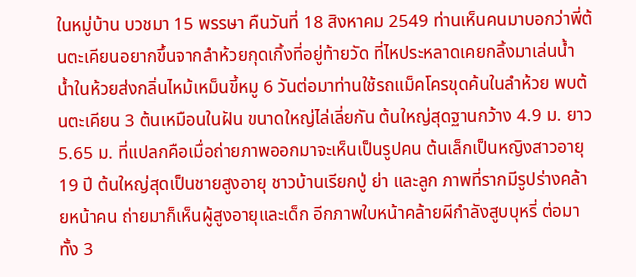ในหมู่บ้าน บวชมา 15 พรรษา คืนวันที่ 18 สิงหาคม 2549 ท่านเห็นคนมาบอกว่าพี่ต้นตะเคียนอยากขึ้นจากลำห้วยกุดเกิ้งที่อยู่ท้ายวัด ที่ไหประหลาดเคยกลิ้งมาเล่นน้ำ น้ำในห้วยส่งกลิ่นไหม้เหม็นขี้หมู 6 วันต่อมาท่านใช้รถแม็คโครขุดค้นในลำห้วย พบต้นตะเคียน 3 ต้นเหมือนในฝัน ขนาดใหญ่ไล่เลี่ยกัน ต้นใหญ่สุดฐานกว้าง 4.9 ม. ยาว 5.65 ม. ที่แปลกคือเมื่อถ่ายภาพออกมาจะเห็นเป็นรูปคน ต้นเล็กเป็นหญิงสาวอายุ 19 ปี ต้นใหญ่สุดเป็นชายสูงอายุ ชาวบ้านเรียกปู่ ย่า และลูก ภาพที่รากมีรูปร่างคล้ายหน้าคน ถ่ายมาก็เห็นผู้สูงอายุและเด็ก อีกภาพใบหน้าคล้ายผีกำลังสูบบุหรี่ ต่อมาทั้ง 3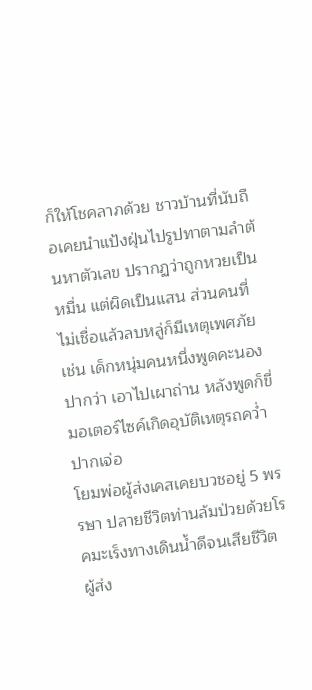ก็ให้โชคลาภด้วย ชาวบ้านที่นับถือเคยนำแป้งฝุ่นไปรูปทาตามลำต้นหาตัวเลข ปรากฏว่าถูกหวยเป็นหมื่น แต่ผิดเป็นแสน ส่วนคนที่ไม่เชื่อแล้วลบหลู่ก็มีเหตุเพศภัย เช่น เด็กหนุ่มคนหนึ่งพูดคะนองปากว่า เอาไปเผาถ่าน หลังพูดก็ขี่มอเตอร์ไซค์เกิดอุบัติเหตุรถคว่ำ ปากเจ่อ
โยมพ่อผู้ส่งเคสเคยบวชอยู่ 5 พรรษา ปลายชีวิตท่านล้มป่วยด้วยโรคมะเร็งทางเดินน้ำดีจนเสียชีวิต ผู้ส่ง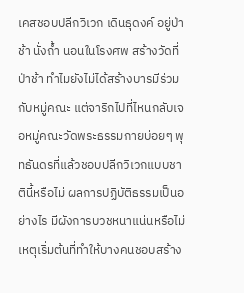เคสชอบปลีกวิเวก เดินธุดงค์ อยู่ป่าช้า นั่งถ้ำ นอนในโรงศพ สร้างวัดที่ป่าช้า ทำไมยังไม่ได้สร้างบารมีร่วมกับหมู่คณะ แต่จาริกไปที่ไหนกลับเจอหมู่คณะวัดพระธรรมกายบ่อยๆ พุทธันดรที่แล้วชอบปลีกวิเวกแบบชาตินี้หรือไม่ ผลการปฏิบัติธรรมเป็นอย่างไร มีผังการบวชหนาแน่นหรือไม่ เหตุเริ่มต้นที่ทำให้บางคนชอบสร้าง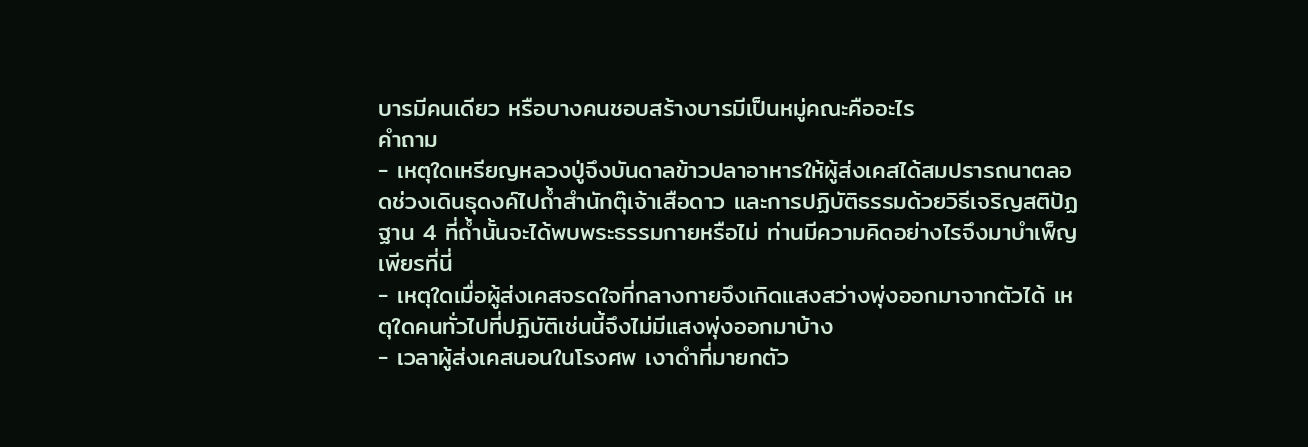บารมีคนเดียว หรือบางคนชอบสร้างบารมีเป็นหมู่คณะคืออะไร
คำถาม
- เหตุใดเหรียญหลวงปู่จึงบันดาลข้าวปลาอาหารให้ผู้ส่งเคสได้สมปรารถนาตลอดช่วงเดินธุดงค์ไปถ้ำสำนักตุ๊เจ้าเสือดาว และการปฏิบัติธรรมด้วยวิธีเจริญสติปัฏฐาน 4 ที่ถ้ำนั้นจะได้พบพระธรรมกายหรือไม่ ท่านมีความคิดอย่างไรจึงมาบำเพ็ญเพียรที่นี่
- เหตุใดเมื่อผู้ส่งเคสจรดใจที่กลางกายจึงเกิดแสงสว่างพุ่งออกมาจากตัวได้ เหตุใดคนทั่วไปที่ปฏิบัติเช่นนี้จึงไม่มีแสงพุ่งออกมาบ้าง
- เวลาผู้ส่งเคสนอนในโรงศพ เงาดำที่มายกตัว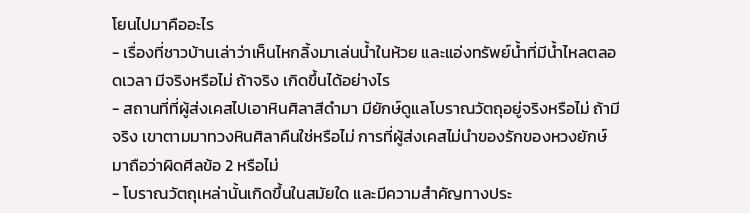โยนไปมาคืออะไร
- เรื่องที่ชาวบ้านเล่าว่าเห็นไหกลิ้งมาเล่นน้ำในห้วย และแอ่งทรัพย์น้ำที่มีน้ำไหลตลอดเวลา มีจริงหรือไม่ ถ้าจริง เกิดขึ้นได้อย่างไร
- สถานที่ที่ผู้ส่งเคสไปเอาหินศิลาสีดำมา มียักษ์ดูแลโบราณวัตถุอยู่จริงหรือไม่ ถ้ามีจริง เขาตามมาทวงหินศิลาคืนใช่หรือไม่ การที่ผู้ส่งเคสไม่นำของรักของหวงยักษ์มาถือว่าผิดศีลข้อ 2 หรือไม่
- โบราณวัตถุเหล่านั้นเกิดขึ้นในสมัยใด และมีความสำคัญทางประ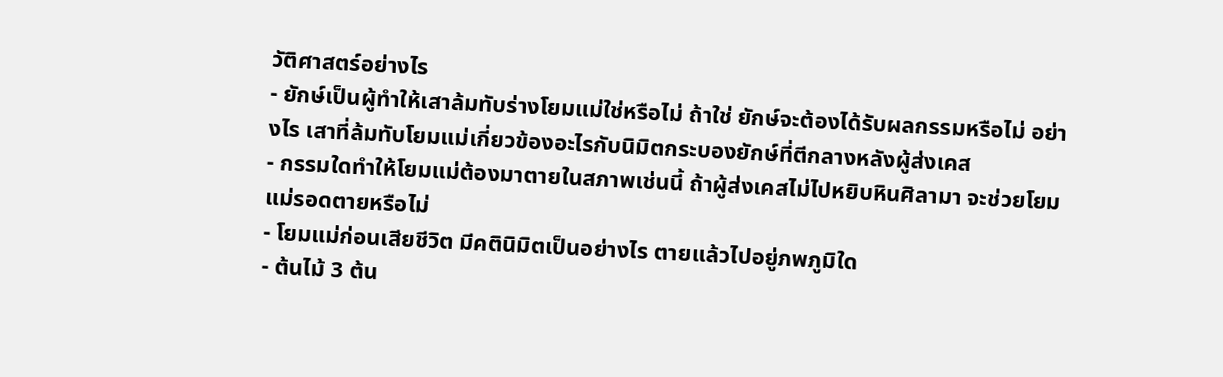วัติศาสตร์อย่างไร
- ยักษ์เป็นผู้ทำให้เสาล้มทับร่างโยมแม่ใช่หรือไม่ ถ้าใช่ ยักษ์จะต้องได้รับผลกรรมหรือไม่ อย่างไร เสาที่ล้มทับโยมแม่เกี่ยวข้องอะไรกับนิมิตกระบองยักษ์ที่ตีกลางหลังผู้ส่งเคส
- กรรมใดทำให้โยมแม่ต้องมาตายในสภาพเช่นนี้ ถ้าผู้ส่งเคสไม่ไปหยิบหินศิลามา จะช่วยโยมแม่รอดตายหรือไม่
- โยมแม่ก่อนเสียชีวิต มีคตินิมิตเป็นอย่างไร ตายแล้วไปอยู่ภพภูมิใด
- ต้นไม้ 3 ต้น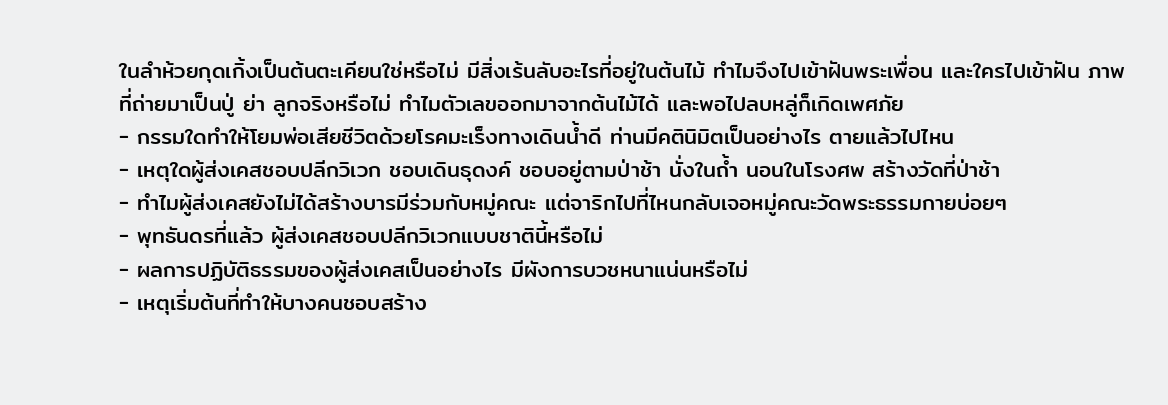ในลำห้วยกุดเกิ้งเป็นต้นตะเคียนใช่หรือไม่ มีสิ่งเร้นลับอะไรที่อยู่ในต้นไม้ ทำไมจึงไปเข้าฝันพระเพื่อน และใครไปเข้าฝัน ภาพที่ถ่ายมาเป็นปู่ ย่า ลูกจริงหรือไม่ ทำไมตัวเลขออกมาจากต้นไม้ได้ และพอไปลบหลู่ก็เกิดเพศภัย
- กรรมใดทำให้โยมพ่อเสียชีวิตด้วยโรคมะเร็งทางเดินน้ำดี ท่านมีคตินิมิตเป็นอย่างไร ตายแล้วไปไหน
- เหตุใดผู้ส่งเคสชอบปลีกวิเวก ชอบเดินธุดงค์ ชอบอยู่ตามป่าช้า นั่งในถ้ำ นอนในโรงศพ สร้างวัดที่ป่าช้า
- ทำไมผู้ส่งเคสยังไม่ได้สร้างบารมีร่วมกับหมู่คณะ แต่จาริกไปที่ไหนกลับเจอหมู่คณะวัดพระธรรมกายบ่อยๆ
- พุทธันดรที่แล้ว ผู้ส่งเคสชอบปลีกวิเวกแบบชาตินี้หรือไม่
- ผลการปฏิบัติธรรมของผู้ส่งเคสเป็นอย่างไร มีผังการบวชหนาแน่นหรือไม่
- เหตุเริ่มต้นที่ทำให้บางคนชอบสร้าง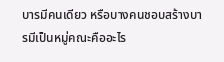บารมีคนเดียว หรือบางคนชอบสร้างบารมีเป็นหมู่คณะคืออะไร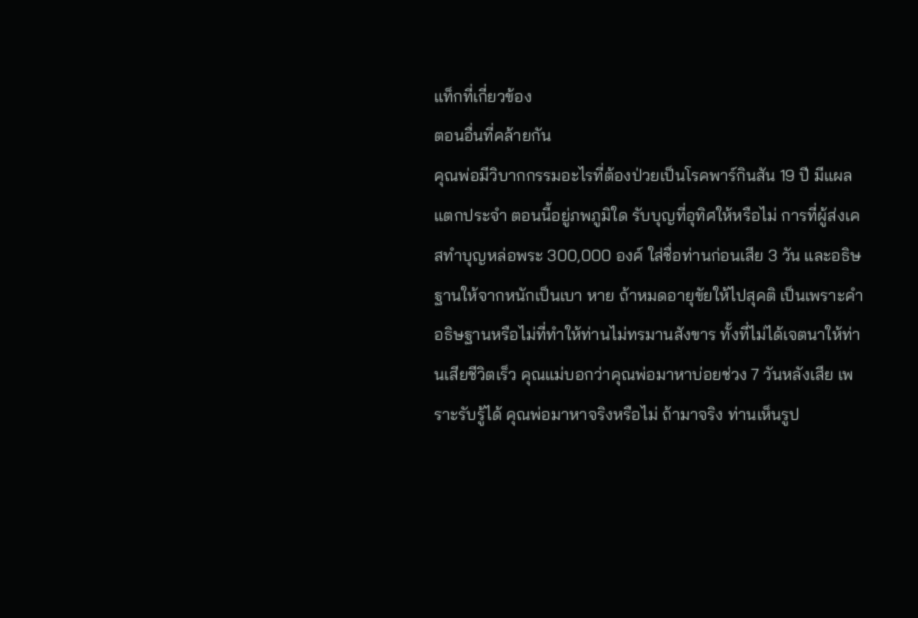แท็กที่เกี่ยวข้อง
ตอนอื่นที่คล้ายกัน
คุณพ่อมีวิบากกรรมอะไรที่ต้องป่วยเป็นโรคพาร์กินสัน 19 ปี มีแผลแตกประจำ ตอนนี้อยู่ภพภูมิใด รับบุญที่อุทิศให้หรือไม่ การที่ผู้ส่งเคสทำบุญหล่อพระ 300,000 องค์ ใส่ชื่อท่านก่อนเสีย 3 วัน และอธิษฐานให้จากหนักเป็นเบา หาย ถ้าหมดอายุขัยให้ไปสุคติ เป็นเพราะคำอธิษฐานหรือไม่ที่ทำให้ท่านไม่ทรมานสังขาร ทั้งที่ไม่ได้เจตนาให้ท่านเสียชีวิตเร็ว คุณแม่บอกว่าคุณพ่อมาหาบ่อยช่วง 7 วันหลังเสีย เพราะรับรู้ได้ คุณพ่อมาหาจริงหรือไม่ ถ้ามาจริง ท่านเห็นรูป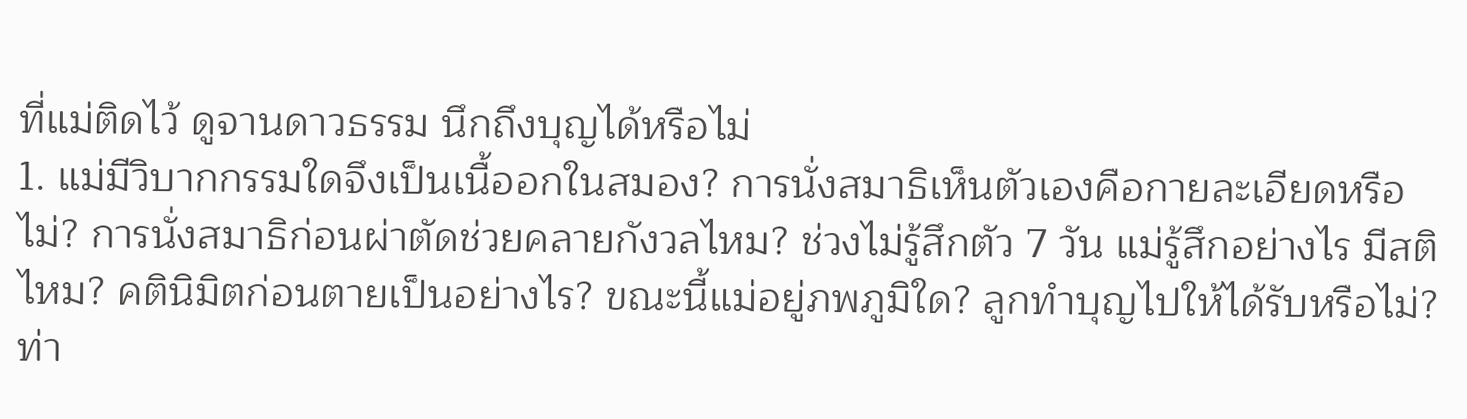ที่แม่ติดไว้ ดูจานดาวธรรม นึกถึงบุญได้หรือไม่
1. แม่มีวิบากกรรมใดจึงเป็นเนื้ออกในสมอง? การนั่งสมาธิเห็นตัวเองคือกายละเอียดหรือไม่? การนั่งสมาธิก่อนผ่าตัดช่วยคลายกังวลไหม? ช่วงไม่รู้สึกตัว 7 วัน แม่รู้สึกอย่างไร มีสติไหม? คตินิมิตก่อนตายเป็นอย่างไร? ขณะนี้แม่อยู่ภพภูมิใด? ลูกทำบุญไปให้ได้รับหรือไม่? ท่า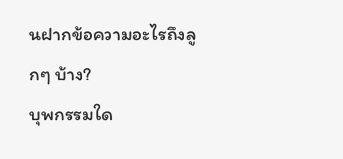นฝากข้อความอะไรถึงลูกๆ บ้าง?
บุพกรรมใด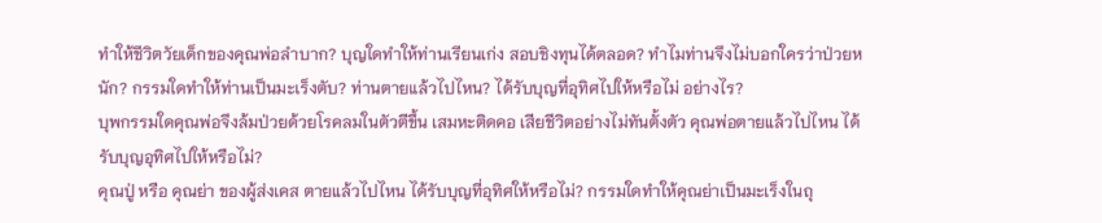ทำให้ชีวิตวัยเด็กของคุณพ่อลำบาก? บุญใดทำให้ท่านเรียนเก่ง สอบชิงทุนได้ตลอด? ทำไมท่านจึงไม่บอกใครว่าป่วยหนัก? กรรมใดทำให้ท่านเป็นมะเร็งตับ? ท่านตายแล้วไปไหน? ได้รับบุญที่อุทิศไปให้หรือไม่ อย่างไร?
บุพกรรมใดคุณพ่อจึงล้มป่วยด้วยโรคลมในตัวตีขึ้น เสมหะติดคอ เสียชีวิตอย่างไม่ทันตั้งตัว คุณพ่อตายแล้วไปไหน ได้รับบุญอุทิศไปให้หรือไม่?
คุณปู่ หรือ คุณย่า ของผู้ส่งเคส ตายแล้วไปไหน ได้รับบุญที่อุทิศให้หรือไม่? กรรมใดทำให้คุณย่าเป็นมะเร็งในถุ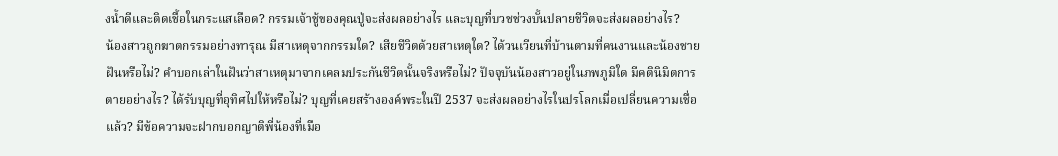งน้ำดีและติดเชื้อในกระแสเลือด? กรรมเจ้าชู้ของคุณปู่จะส่งผลอย่างไร และบุญที่บวชช่วงบั้นปลายชีวิตจะส่งผลอย่างไร?
น้องสาวถูกฆาตกรรมอย่างทารุณ มีสาเหตุจากกรรมใด? เสียชีวิตด้วยสาเหตุใด? ได้วนเวียนที่บ้านตามที่คนงานและน้องชายฝันหรือไม่? คำบอกเล่าในฝันว่าสาเหตุมาจากเคลมประกันชีวิตนั้นจริงหรือไม่? ปัจจุบันน้องสาวอยู่ในภพภูมิใด มีคตินิมิตการตายอย่างไร? ได้รับบุญที่อุทิศไปให้หรือไม่? บุญที่เคยสร้างองค์พระในปี 2537 จะส่งผลอย่างไรในปรโลกเมื่อเปลี่ยนความเชื่อแล้ว? มีข้อความจะฝากบอกญาติพี่น้องที่เมือ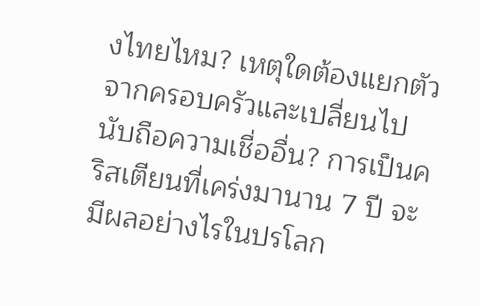งไทยไหม? เหตุใดต้องแยกตัวจากครอบครัวและเปลี่ยนไปนับถือความเชื่ออื่น? การเป็นคริสเตียนที่เคร่งมานาน 7 ปี จะมีผลอย่างไรในปรโลก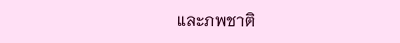และภพชาติ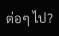ต่อๆ ไป?